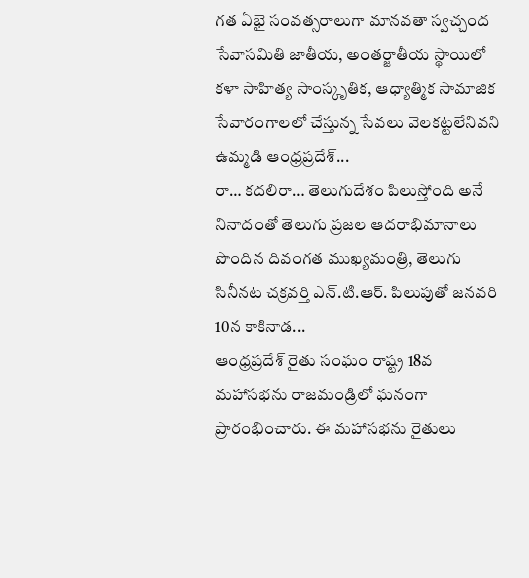గత ఏభై సంవత్సరాలుగా మానవతా స్వచ్చంద సేవాసమితి జాతీయ, అంతర్జాతీయ స్థాయిలో కళా సాహిత్య సాంస్కృతిక, ఆధ్యాత్మిక సామాజిక సేవారంగాలలో చేస్తున్న సేవలు వెలకట్టలేనివని ఉమ్మడి ఆంధ్రప్రదేశ్...
రా… కదలిరా… తెలుగుదేశం పిలుస్తోంది అనే నినాదంతో తెలుగు ప్రజల ఆదరాభిమానాలు పొందిన దివంగత ముఖ్యమంత్రి, తెలుగు సినీనట చక్రవర్తి ఎన్.టి.ఆర్. పిలుపుతో జనవరి 10న కాకినాడ...
ఆంధ్రప్రదేశ్ రైతు సంఘం రాష్ట్ర 18వ మహాసభను రాజమండ్రిలో ఘనంగా ప్రారంభించారు. ఈ మహాసభను రైతులు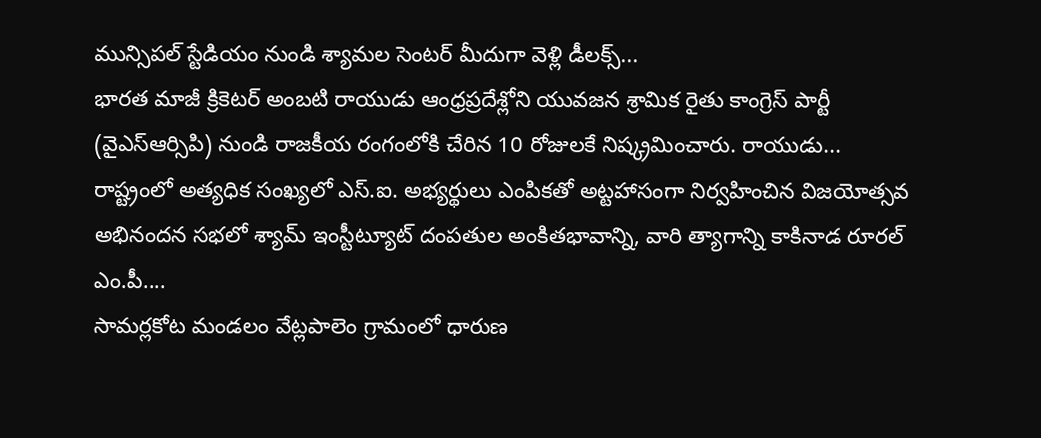మున్సిపల్ స్టేడియం నుండి శ్యామల సెంటర్ మీదుగా వెళ్లి డీలక్స్...
భారత మాజీ క్రికెటర్ అంబటి రాయుడు ఆంధ్రప్రదేశ్లోని యువజన శ్రామిక రైతు కాంగ్రెస్ పార్టీ (వైఎస్ఆర్సిపి) నుండి రాజకీయ రంగంలోకి చేరిన 10 రోజులకే నిష్క్రమించారు. రాయుడు...
రాష్ట్రంలో అత్యధిక సంఖ్యలో ఎస్.ఐ. అభ్యర్థులు ఎంపికతో అట్టహాసంగా నిర్వహించిన విజయోత్సవ అభినందన సభలో శ్యామ్ ఇంస్టీట్యూట్ దంపతుల అంకితభావాన్ని, వారి త్యాగాన్ని కాకినాడ రూరల్ ఎం.పీ....
సామర్లకోట మండలం వేట్లపాలెం గ్రామంలో ధారుణ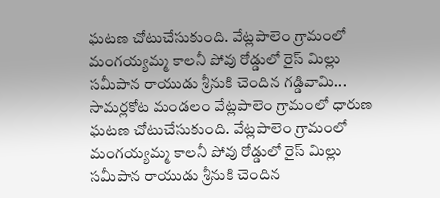ఘటణ చోటుచేసుకుంది. వేట్లపాలెం గ్రామంలో మంగయ్యమ్మ కాలనీ పోవు రోడ్డులో రైస్ మిల్లు సమీపాన రాయుడు శ్రీనుకి చెందిన గడ్డివామి...
సామర్లకోట మండలం వేట్లపాలెం గ్రామంలో ధారుణ ఘటణ చోటుచేసుకుంది. వేట్లపాలెం గ్రామంలో మంగయ్యమ్మ కాలనీ పోవు రోడ్డులో రైస్ మిల్లు సమీపాన రాయుడు శ్రీనుకి చెందిన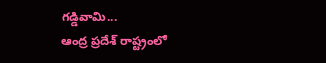గడ్డివామి...
ఆంద్ర ప్రదేశ్ రాష్ట్రంలో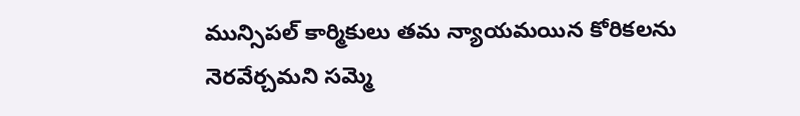మున్సిపల్ కార్మికులు తమ న్యాయమయిన కోరికలను నెరవేర్చమని సమ్మె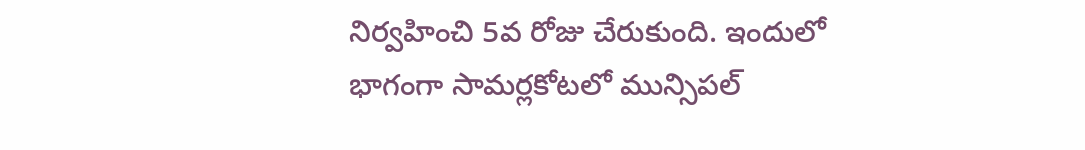నిర్వహించి 5వ రోజు చేరుకుంది. ఇందులో భాగంగా సామర్లకోటలో మున్సిపల్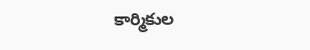కార్మికుల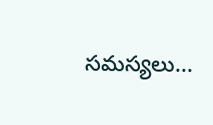సమస్యలు...